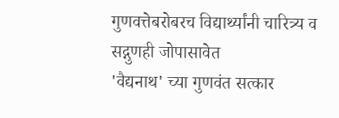गुणवत्तेबरोबरच विद्यार्थ्यांनी चारित्र्य व सद्गुणही जोपासावेत
'वैद्यनाथ' च्या गुणवंत सत्कार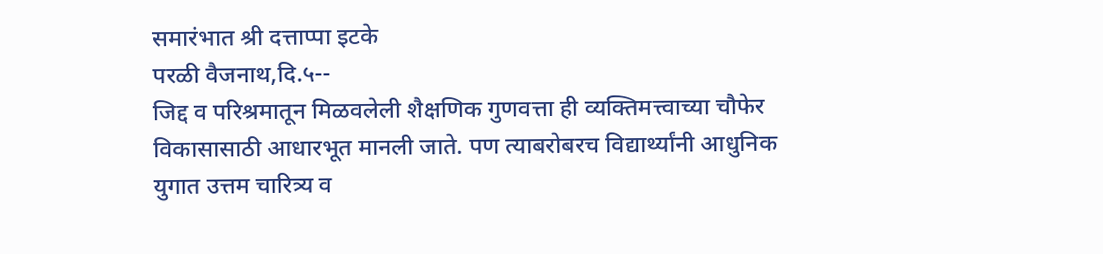समारंभात श्री दत्ताप्पा इटके
परळी वैजनाथ,दि.५--
जिद्द व परिश्रमातून मिळवलेली शैक्षणिक गुणवत्ता ही व्यक्तिमत्त्वाच्या चौफेर विकासासाठी आधारभूत मानली जाते. पण त्याबरोबरच विद्यार्थ्यांनी आधुनिक युगात उत्तम चारित्र्य व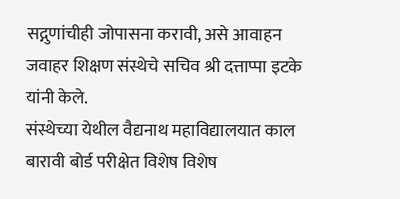सद्गुणांचीही जोपासना करावी, असे आवाहन जवाहर शिक्षण संस्थेचे सचिव श्री दत्ताप्पा इटके यांनी केले.
संस्थेच्या येथील वैद्यनाथ महाविद्यालयात काल बारावी बोर्ड परीक्षेत विशेष विशेष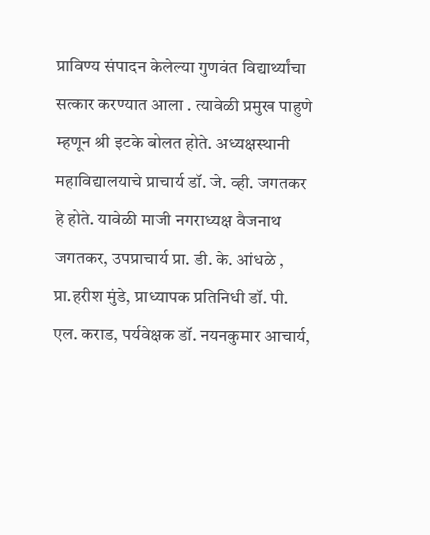प्राविण्य संपादन केलेल्या गुणवंत विद्यार्थ्यांचा सत्कार करण्यात आला . त्यावेळी प्रमुख पाहुणे म्हणून श्री इटके बोलत होते. अध्यक्षस्थानी महाविद्यालयाचे प्राचार्य डॉ. जे. व्ही. जगतकर हे होते. यावेळी माजी नगराध्यक्ष वैजनाथ जगतकर, उपप्राचार्य प्रा. डी. के. आंधळे , प्रा.हरीश मुंडे, प्राध्यापक प्रतिनिधी डॉ. पी. एल. कराड, पर्यवेक्षक डॉ. नयनकुमार आचार्य,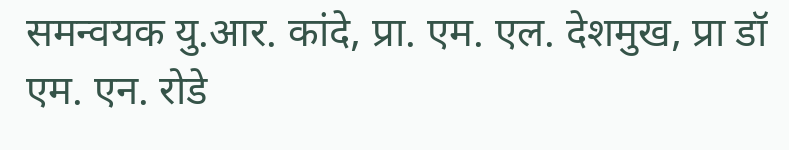समन्वयक यु.आर. कांदे, प्रा. एम. एल. देशमुख, प्रा डॉ एम. एन. रोडे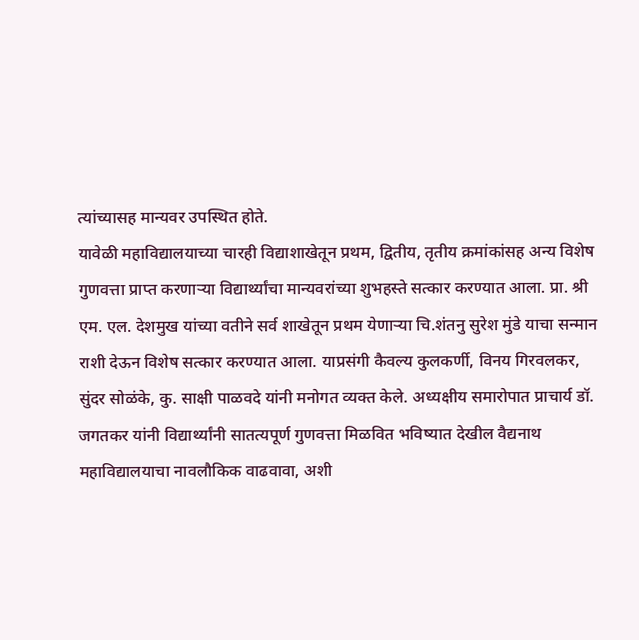त्यांच्यासह मान्यवर उपस्थित होते.
यावेळी महाविद्यालयाच्या चारही विद्याशाखेतून प्रथम, द्वितीय, तृतीय क्रमांकांसह अन्य विशेष गुणवत्ता प्राप्त करणाऱ्या विद्यार्थ्यांचा मान्यवरांच्या शुभहस्ते सत्कार करण्यात आला. प्रा. श्री एम. एल. देशमुख यांच्या वतीने सर्व शाखेतून प्रथम येणाऱ्या चि.शंतनु सुरेश मुंडे याचा सन्मान राशी देऊन विशेष सत्कार करण्यात आला. याप्रसंगी कैवल्य कुलकर्णी, विनय गिरवलकर, सुंदर सोळंके, कु. साक्षी पाळवदे यांनी मनोगत व्यक्त केले. अध्यक्षीय समारोपात प्राचार्य डॉ. जगतकर यांनी विद्यार्थ्यांनी सातत्यपूर्ण गुणवत्ता मिळवित भविष्यात देखील वैद्यनाथ महाविद्यालयाचा नावलौकिक वाढवावा, अशी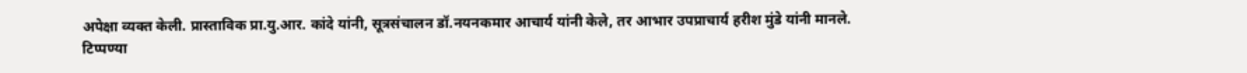अपेक्षा व्यक्त केली. प्रास्ताविक प्रा.यु.आर. कांदे यांनी, सूत्रसंचालन डॉ.नयनकमार आचार्य यांनी केले, तर आभार उपप्राचार्य हरीश मुंडे यांनी मानले.
टिप्पण्या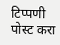टिप्पणी पोस्ट करा